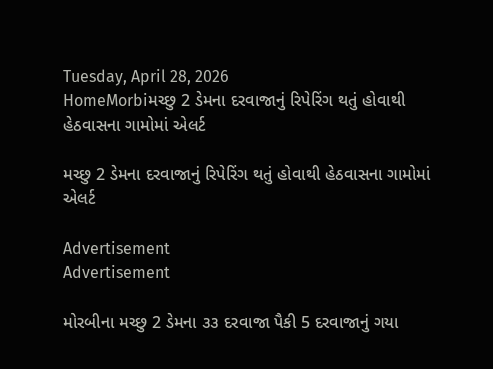Tuesday, April 28, 2026
HomeMorbiમચ્છુ 2 ડેમના દરવાજાનું રિપેરિંગ થતું હોવાથી હેઠવાસના ગામોમાં એલર્ટ

મચ્છુ 2 ડેમના દરવાજાનું રિપેરિંગ થતું હોવાથી હેઠવાસના ગામોમાં એલર્ટ

Advertisement
Advertisement

મોરબીના મચ્છુ 2 ડેમના ૩૩ દરવાજા પૈકી 5 દરવાજાનું ગયા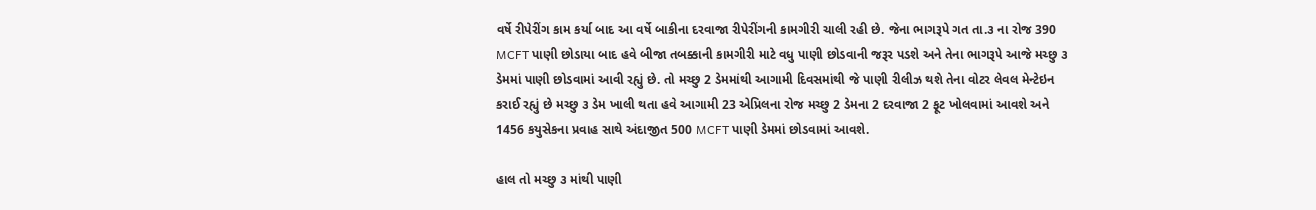વર્ષે રીપેરીંગ કામ કર્યા બાદ આ વર્ષે બાકીના દરવાજા રીપેરીંગની કામગીરી ચાલી રહી છે. જેના ભાગરૂપે ગત તા.૩ ના રોજ 390 MCFT પાણી છોડાયા બાદ હવે બીજા તબક્કાની કામગીરી માટે વધુ પાણી છોડવાની જરૂર પડશે અને તેના ભાગરૂપે આજે મચ્છુ ૩ ડેમમાં પાણી છોડવામાં આવી રહ્યું છે. તો મચ્છુ 2 ડેમમાંથી આગામી દિવસમાંથી જે પાણી રીલીઝ થશે તેના વોટર લેવલ મેન્ટેઇન કરાઈ રહ્યું છે મચ્છુ ૩ ડેમ ખાલી થતા હવે આગામી 23 એપ્રિલના રોજ મચ્છુ 2 ડેમના 2 દરવાજા 2 ફૂટ ખોલવામાં આવશે અને 1456 કયુસેકના પ્રવાહ સાથે અંદાજીત 500 MCFT પાણી ડેમમાં છોડવામાં આવશે.

હાલ તો મચ્છુ ૩ માંથી પાણી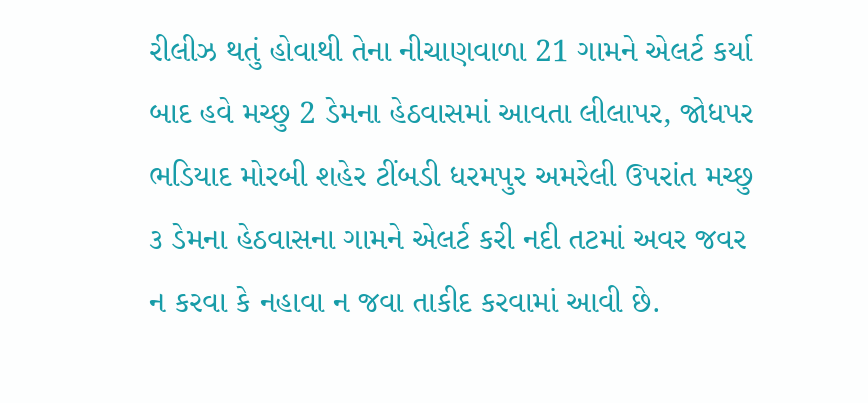રીલીઝ થતું હોવાથી તેના નીચાણવાળા 21 ગામને એલર્ટ કર્યા બાદ હવે મચ્છુ 2 ડેમના હેઠવાસમાં આવતા લીલાપર, જોધપર ભડિયાદ મોરબી શહેર ટીંબડી ધરમપુર અમરેલી ઉપરાંત મચ્છુ ૩ ડેમના હેઠવાસના ગામને એલર્ટ કરી નદી તટમાં અવર જવર ન કરવા કે નહાવા ન જવા તાકીદ કરવામાં આવી છે.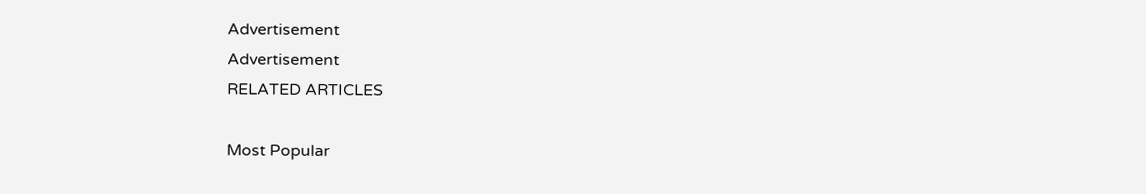Advertisement
Advertisement
RELATED ARTICLES

Most Popular